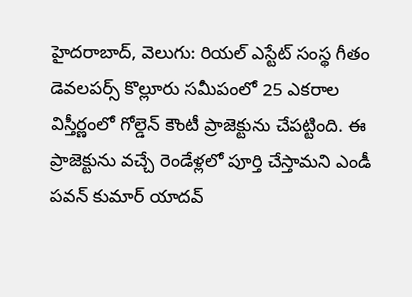హైదరాబాద్, వెలుగు: రియల్ ఎస్టేట్ సంస్థ గీతం డెవలపర్స్ కొల్లూరు సమీపంలో 25 ఎకరాల విస్తీర్ణంలో గోల్డెన్ కౌంటీ ప్రాజెక్టును చేపట్టింది. ఈ ప్రాజెక్టును వచ్చే రెండేళ్లలో పూర్తి చేస్తామని ఎండీ పవన్ కుమార్ యాదవ్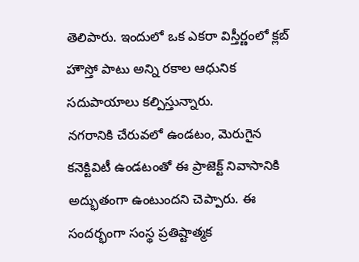తెలిపారు. ఇందులో ఒక ఎకరా విస్తీర్ణంలో క్లబ్ హౌస్తో పాటు అన్ని రకాల ఆధునిక సదుపాయాలు కల్పిస్తున్నారు.
నగరానికి చేరువలో ఉండటం, మెరుగైన కనెక్టివిటీ ఉండటంతో ఈ ప్రాజెక్ట్ నివాసానికి అద్భుతంగా ఉంటుందని చెప్పారు. ఈ సందర్భంగా సంస్థ ప్రతిష్టాత్మక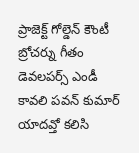ప్రాజెక్ట్ గోల్డెన్ కౌంటీ బ్రోచర్ను గీతం డెవలపర్స్ ఎండీ కావలి పవన్ కుమార్ యాదవ్తో కలిసి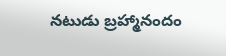నటుడు బ్రహ్మానందం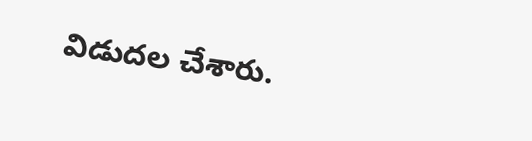విడుదల చేశారు.